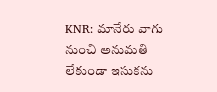KNR: మానేరు వాగు నుంచి అనుమతి లేకుండా ఇసుకను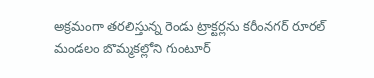అక్రమంగా తరలిస్తున్న రెండు ట్రాక్టర్లను కరీంనగర్ రూరల్ మండలం బొమ్మకల్లోని గుంటూర్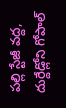పల్లి స్టేజీ వద్ద, దుర్దేడ్లోని గోపాల్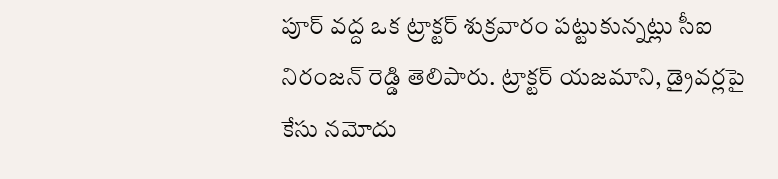పూర్ వద్ద ఒక ట్రాక్టర్ శుక్రవారం పట్టుకున్నట్లు సీఐ నిరంజన్ రెడ్డి తెలిపారు. ట్రాక్టర్ యజమాని, డ్రైవర్లపై కేసు నమోదు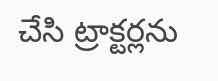చేసి ట్రాక్టర్లను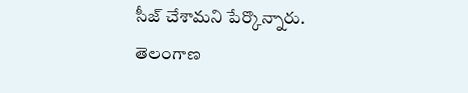సీజ్ చేశామని పేర్కొన్నారు.
తెలంగాణ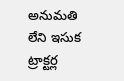అనుమతి లేని ఇసుక ట్రాక్టర్ల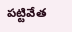పట్టివేత